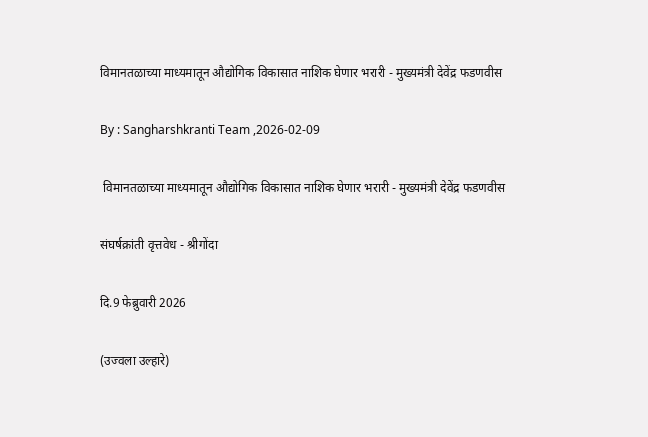विमानतळाच्या माध्यमातून औद्योगिक विकासात नाशिक घेणार भरारी - मुख्यमंत्री देवेंद्र फडणवीस

By : Sangharshkranti Team ,2026-02-09

 विमानतळाच्या माध्यमातून औद्योगिक विकासात नाशिक घेणार भरारी - मुख्यमंत्री देवेंद्र फडणवीस

संघर्षक्रांती वृत्तवेध - श्रीगोंदा

दि.9 फेब्रुवारी 2026

(उज्वला उल्हारे)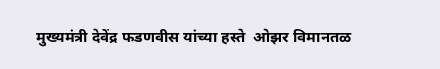मुख्यमंत्री देवेंद्र फडणवीस यांच्या हस्ते  ओझर विमानतळ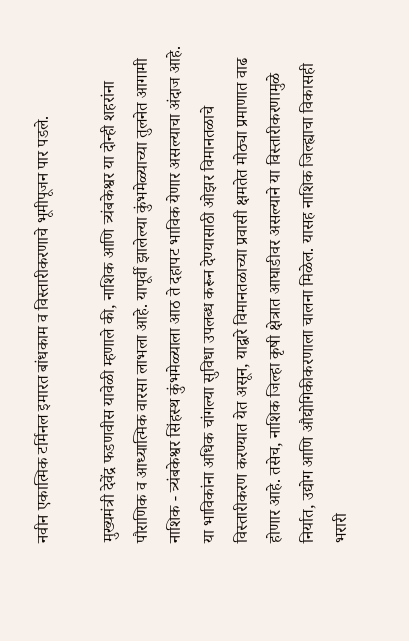नवीन एकात्मिक टर्मिनल इमारत बांधकाम व विस्तारीकरणाचे भूमीपूजन पार पडले.

मुख्यमंत्री देवेंद्र फडणवीस यावेळी म्हणाले की, नाशिक आणि त्र्यंबकेश्वर या दोन्ही शहरांना पौराणिक व आध्यात्मिक वारसा लाभला आहे. यापूर्वी झालेल्या कुंभमेळ्याच्या तुलनेत आगामी नाशिक - त्र्यंबकेश्वर सिंहस्थ कुंभमेळ्याला आठ ते दहापट भाविक येणार असल्याचा अंदाज आहे. या भाविकांना अधिक चांगल्या सुविधा उपलब्ध करून देण्यासाठी ओझर विमानतळाचे विस्तारीकरण करण्यात येत असून, याद्वारे विमानतळाच्या प्रवासी क्षमतेत मोठ्या प्रमाणात वाढ होणार आहे. तसेच, नाशिक जिल्हा कृषी क्षेत्रात आघाडीवर असल्याने या विस्तारीकरणामुळे निर्यात, उद्योग आणि औद्योगिकीकरणाला चालना मिळेल. यासह नाशिक जिल्ह्याचा विकासही भरारी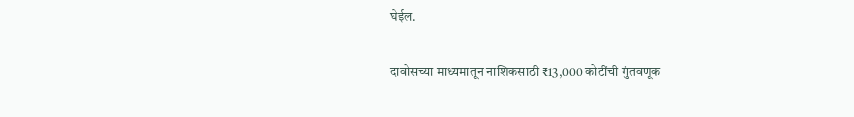घेईल.

दावोसच्या माध्यमातून नाशिकसाठी ₹13,000 कोटींची गुंतवणूक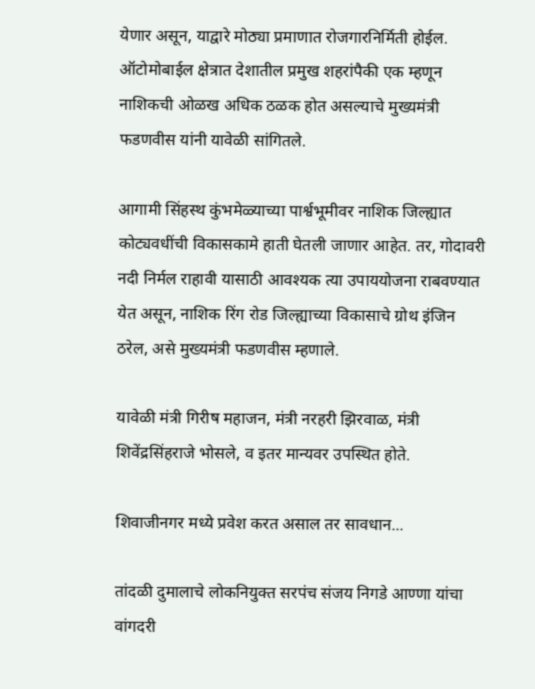येणार असून, याद्वारे मोठ्या प्रमाणात रोजगारनिर्मिती होईल. ऑटोमोबाईल क्षेत्रात देशातील प्रमुख शहरांपैकी एक म्हणून नाशिकची ओळख अधिक ठळक होत असल्याचे मुख्यमंत्री फडणवीस यांनी यावेळी सांगितले.

आगामी सिंहस्थ कुंभमेळ्याच्या पार्श्वभूमीवर नाशिक जिल्ह्यात कोट्यवधींची विकासकामे हाती घेतली जाणार आहेत. तर, गोदावरी नदी निर्मल राहावी यासाठी आवश्यक त्या उपाययोजना राबवण्यात येत असून, नाशिक रिंग रोड जिल्ह्याच्या विकासाचे ग्रोथ इंजिन ठरेल, असे मुख्यमंत्री फडणवीस म्हणाले.

यावेळी मंत्री गिरीष महाजन, मंत्री नरहरी झिरवाळ, मंत्री शिवेंद्रसिंहराजे भोसले, व इतर मान्यवर उपस्थित होते.

शिवाजीनगर मध्ये प्रवेश करत असाल तर सावधान...

तांदळी दुमालाचे लोकनियुक्त सरपंच संजय निगडे आण्णा यांचा वांगदरी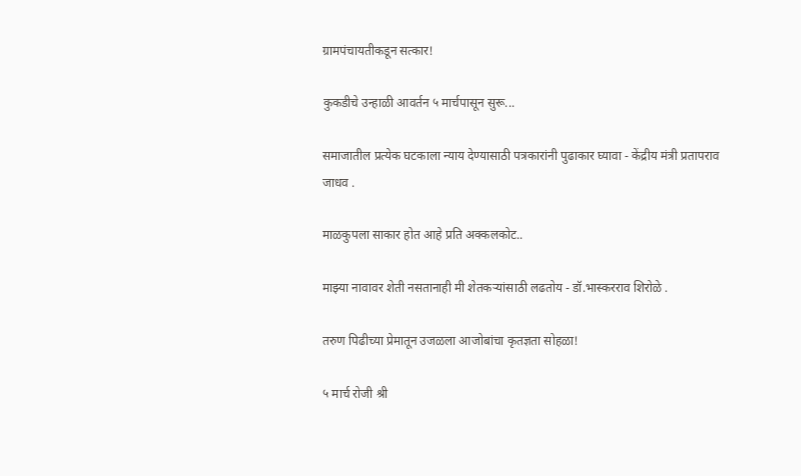ग्रामपंचायतीकडून सत्कार!

कुकडीचे उन्हाळी आवर्तन ५ मार्चपासून सुरू...

समाजातील प्रत्येक घटकाला न्याय देण्यासाठी पत्रकारांनी पुढाकार घ्यावा - केंद्रीय मंत्री प्रतापराव जाधव .

माळकुपला साकार होत आहे प्रति अक्कलकोट..

माझ्या नावावर शेती नसतानाही मी शेतकऱ्यांसाठी लढतोय - डॉ.भास्करराव शिरोळे .

तरुण पिढीच्या प्रेमातून उजळला आजोबांचा कृतज्ञता सोहळा!

५ मार्च रोजी श्री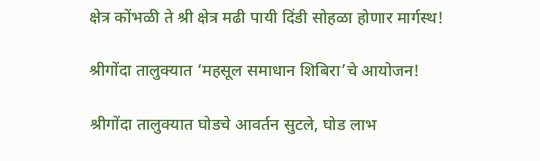क्षेत्र कोंभळी ते श्री क्षेत्र मढी पायी दिंडी सोहळा होणार मार्गस्थ!

श्रीगोंदा तालुक्यात ‘महसूल समाधान शिबिरा’चे आयोजन!

श्रीगोंदा तालुक्यात घोडचे आवर्तन सुटले, घोड लाभ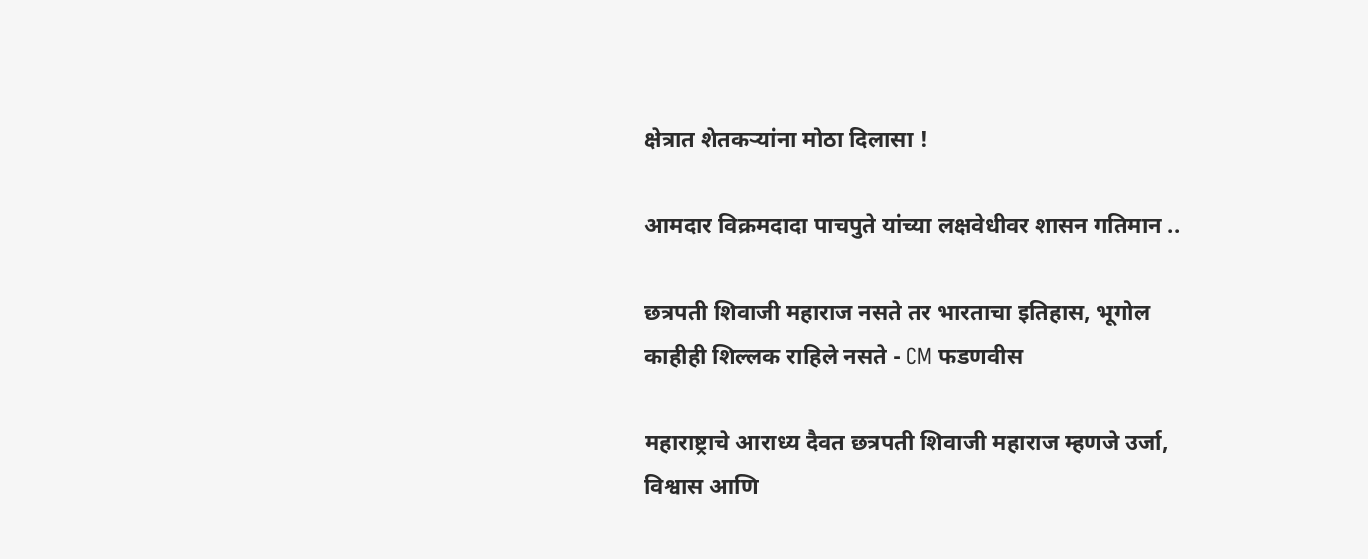क्षेत्रात शेतकऱ्यांना मोठा दिलासा !

आमदार विक्रमदादा पाचपुते यांच्या लक्षवेधीवर शासन गतिमान ..

छत्रपती शिवाजी महाराज नसते तर भारताचा इतिहास, भूगोल काहीही शिल्लक राहिले नसते - CM फडणवीस

महाराष्ट्राचे आराध्य दैवत छत्रपती शिवाजी महाराज म्हणजे उर्जा, विश्वास आणि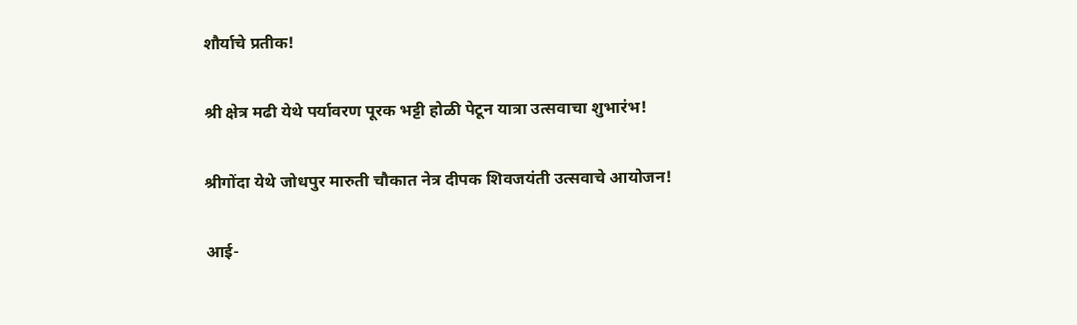शौर्याचे प्रतीक!

श्री क्षेत्र मढी येथे पर्यावरण पूरक भट्टी होळी पेटून यात्रा उत्सवाचा शुभारंभ!

श्रीगोंदा येथे जोधपुर मारुती चौकात नेत्र दीपक शिवजयंती उत्सवाचे आयोजन!

आई-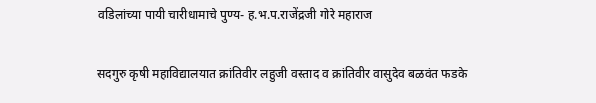वडिलांच्या पायी चारीधामाचे पुण्य- ह.भ.प.राजेंद्रजी गोरे महाराज

सदगुरु कृषी महाविद्यालयात क्रांतिवीर लहुजी वस्ताद व क्रांतिवीर वासुदेव बळवंत फडके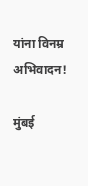यांना विनम्र अभिवादन!

मुंबई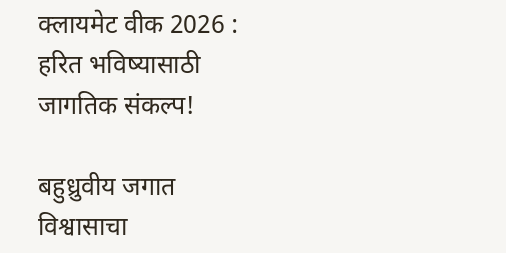क्लायमेट वीक 2026 : हरित भविष्यासाठी जागतिक संकल्प!

बहुध्रुवीय जगात विश्वासाचा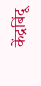केंद्रबिंदू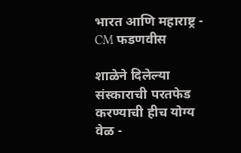भारत आणि महाराष्ट्र - CM फडणवीस

शाळेने दिलेल्या संस्काराची परतफेड करण्याची हीच योग्य वेळ -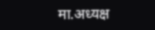मा.अध्यक्ष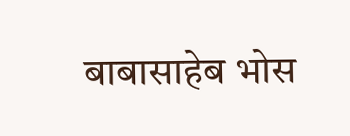बाबासाहेब भोस